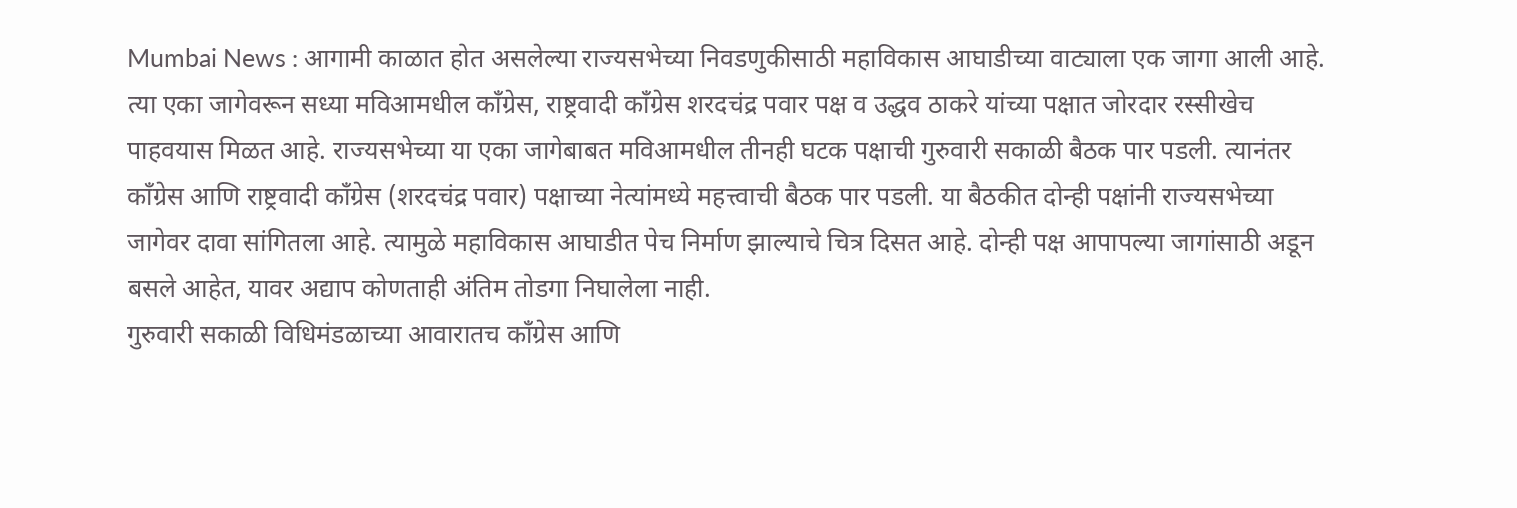Mumbai News : आगामी काळात होत असलेल्या राज्यसभेच्या निवडणुकीसाठी महाविकास आघाडीच्या वाट्याला एक जागा आली आहे. त्या एका जागेवरून सध्या मविआमधील काँग्रेस, राष्ट्रवादी काँग्रेस शरदचंद्र पवार पक्ष व उद्धव ठाकरे यांच्या पक्षात जोरदार रस्सीखेच पाहवयास मिळत आहे. राज्यसभेच्या या एका जागेबाबत मविआमधील तीनही घटक पक्षाची गुरुवारी सकाळी बैठक पार पडली. त्यानंतर काँग्रेस आणि राष्ट्रवादी काँग्रेस (शरदचंद्र पवार) पक्षाच्या नेत्यांमध्ये महत्त्वाची बैठक पार पडली. या बैठकीत दोन्ही पक्षांनी राज्यसभेच्या जागेवर दावा सांगितला आहे. त्यामुळे महाविकास आघाडीत पेच निर्माण झाल्याचे चित्र दिसत आहे. दोन्ही पक्ष आपापल्या जागांसाठी अडून बसले आहेत, यावर अद्याप कोणताही अंतिम तोडगा निघालेला नाही.
गुरुवारी सकाळी विधिमंडळाच्या आवारातच काँग्रेस आणि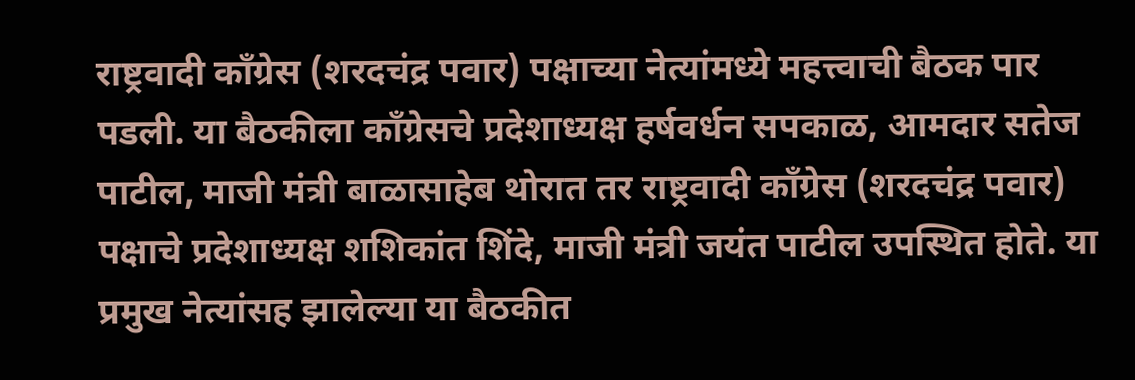राष्ट्रवादी काँग्रेस (शरदचंद्र पवार) पक्षाच्या नेत्यांमध्ये महत्त्वाची बैठक पार पडली. या बैठकीला काँग्रेसचे प्रदेशाध्यक्ष हर्षवर्धन सपकाळ, आमदार सतेज पाटील, माजी मंत्री बाळासाहेब थोरात तर राष्ट्रवादी काँग्रेस (शरदचंद्र पवार) पक्षाचे प्रदेशाध्यक्ष शशिकांत शिंदे, माजी मंत्री जयंत पाटील उपस्थित होते. या प्रमुख नेत्यांसह झालेल्या या बैठकीत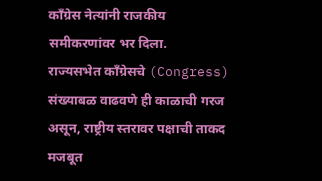काँग्रेस नेत्यांनी राजकीय समीकरणांवर भर दिला.
राज्यसभेत काँग्रेसचे (Congress) संख्याबळ वाढवणे ही काळाची गरज असून, राष्ट्रीय स्तरावर पक्षाची ताकद मजबूत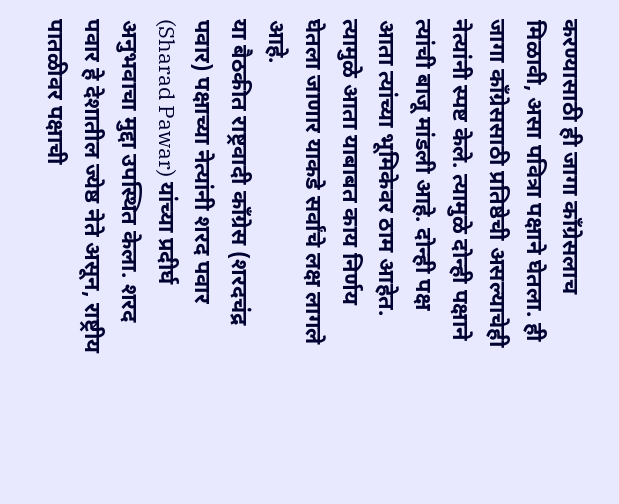करण्यासाठी ही जागा काँग्रेसलाच मिळावी, असा पवित्रा पक्षाने घेतला. ही जागा काँग्रेससाठी प्रतिष्ठेची असल्याचेही नेत्यांनी स्पष्ट केले. त्यामुळे दोन्ही पक्षाने त्यांची बाजू मांडली आहे. दोन्ही पक्ष आता त्यांच्या भूमिकेवर ठाम आहेत. त्यामुळे आता याबाबत काय निर्णय घेतला जाणार याकडे सर्वांचे लक्ष लागले आहे.
या बैठकीत राष्ट्रवादी काँग्रेस (शरदचंद्र पवार) पक्षाच्या नेत्यांनी शरद पवार (Sharad Pawar) यांच्या प्रदीर्घ अनुभवाचा मुद्दा उपस्थित केला. शरद पवार हे देशातील ज्येष्ठ नेते असून, राष्ट्रीय पातळीवर पक्षाची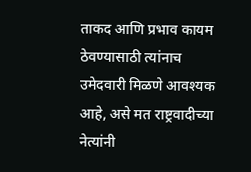ताकद आणि प्रभाव कायम ठेवण्यासाठी त्यांनाच उमेदवारी मिळणे आवश्यक आहे, असे मत राष्ट्रवादीच्या नेत्यांनी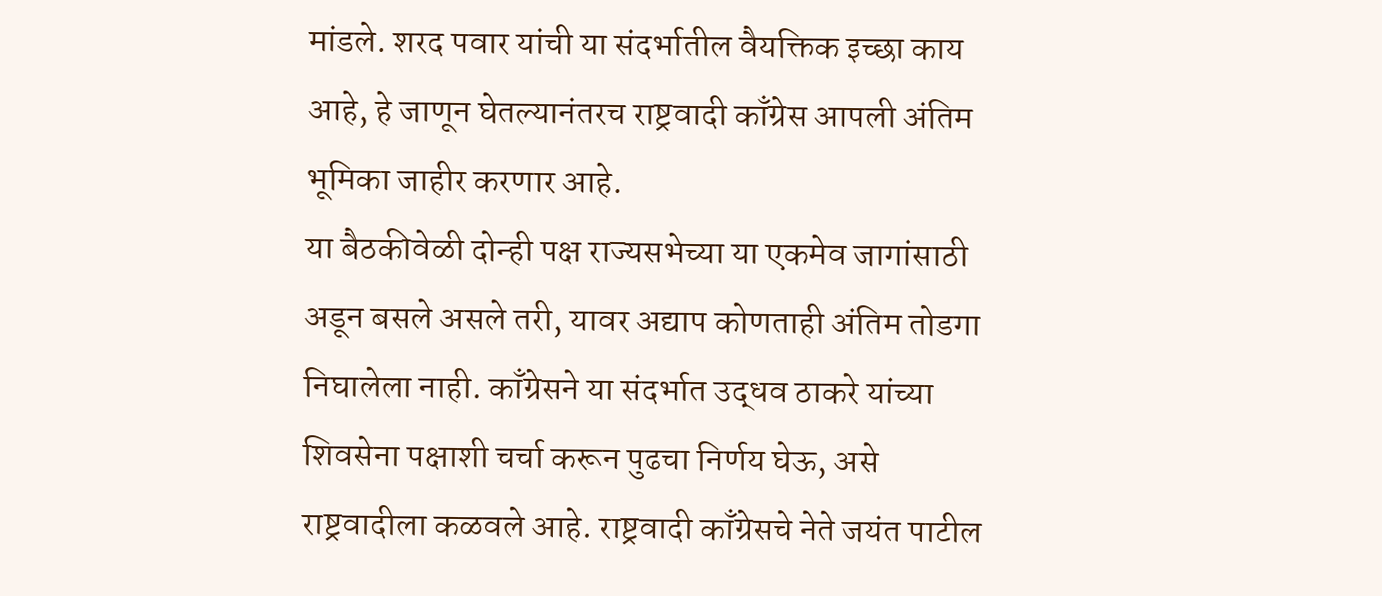मांडले. शरद पवार यांची या संदर्भातील वैयक्तिक इच्छा काय आहे, हे जाणून घेतल्यानंतरच राष्ट्रवादी काँग्रेस आपली अंतिम भूमिका जाहीर करणार आहे.
या बैठकीवेळी दोन्ही पक्ष राज्यसभेच्या या एकमेव जागांसाठी अडून बसले असले तरी, यावर अद्याप कोणताही अंतिम तोडगा निघालेला नाही. काँग्रेसने या संदर्भात उद्धव ठाकरे यांच्या शिवसेना पक्षाशी चर्चा करून पुढचा निर्णय घेऊ, असे राष्ट्रवादीला कळवले आहे. राष्ट्रवादी काँग्रेसचे नेते जयंत पाटील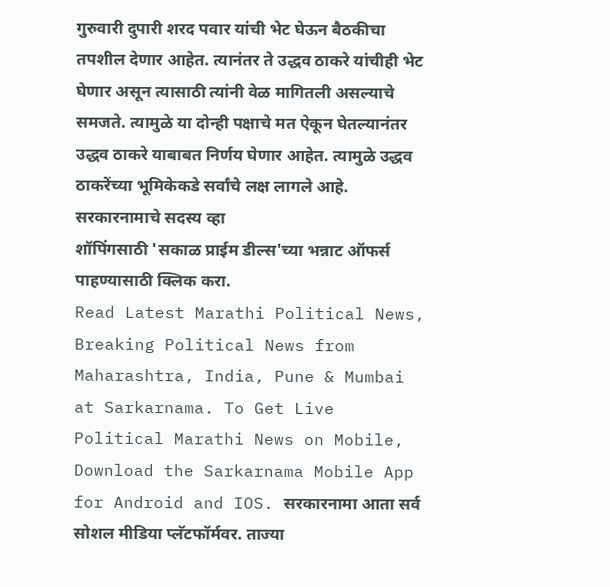गुरुवारी दुपारी शरद पवार यांची भेट घेऊन बैठकीचा तपशील देणार आहेत. त्यानंतर ते उद्धव ठाकरे यांचीही भेट घेणार असून त्यासाठी त्यांनी वेळ मागितली असल्याचे समजते. त्यामुळे या दोन्ही पक्षाचे मत ऐकून घेतल्यानंतर उद्धव ठाकरे याबाबत निर्णय घेणार आहेत. त्यामुळे उद्धव ठाकरेंच्या भूमिकेकडे सर्वांचे लक्ष लागले आहे.
सरकारनामाचे सदस्य व्हा
शॉपिंगसाठी 'सकाळ प्राईम डील्स'च्या भन्नाट ऑफर्स पाहण्यासाठी क्लिक करा.
Read Latest Marathi Political News, Breaking Political News from Maharashtra, India, Pune & Mumbai at Sarkarnama. To Get Live Political Marathi News on Mobile, Download the Sarkarnama Mobile App for Android and IOS. सरकारनामा आता सर्व सोशल मीडिया प्लॅटफॉर्मवर. ताज्या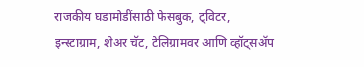राजकीय घडामोडींसाठी फेसबुक, ट्विटर, इन्स्टाग्राम, शेअर चॅट, टेलिग्रामवर आणि व्हॉट्सॲप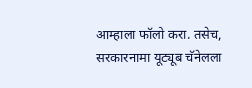आम्हाला फॉलो करा. तसेच, सरकारनामा यूट्यूब चॅनेलला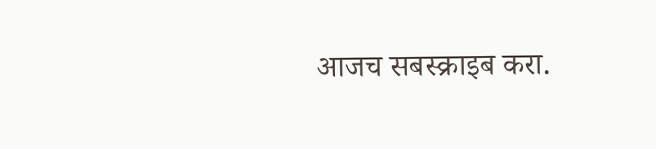आजच सबस्क्राइब करा.